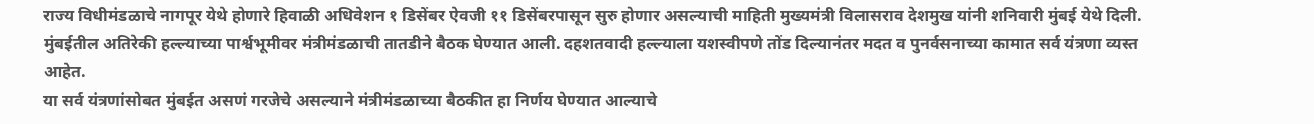राज्य विधीमंडळाचे नागपूर येथे होणारे हिवाळी अधिवेशन १ डिसेंबर ऐवजी ११ डिसेंबरपासून सुरु होणार असल्याची माहिती मुख्यमंत्री विलासराव देशमुख यांनी शनिवारी मुंबई येथे दिली.
मुंबईतील अतिरेकी हल्ल्याच्या पार्श्वभूमीवर मंत्रीमंडळाची तातडीने बैठक घेण्यात आली. दहशतवादी हल्ल्याला यशस्वीपणे तोंड दिल्यानंतर मदत व पुनर्वसनाच्या कामात सर्व यंत्रणा व्यस्त आहेत.
या सर्व यंत्रणांसोबत मुंबईत असणं गरजेचे असल्याने मंत्रीमंडळाच्या बैठकीत हा निर्णय घेण्यात आल्याचे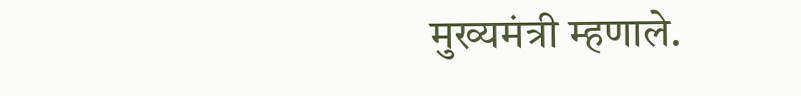मुख्यमंत्री म्हणाले.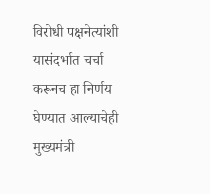विरोधी पक्षनेत्यांशी यासंदर्भात चर्चा करूनच हा निर्णय घेण्यात आल्याचेही मुख्यमंत्री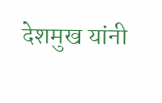देशमुख यांनी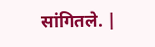सांगितले. |